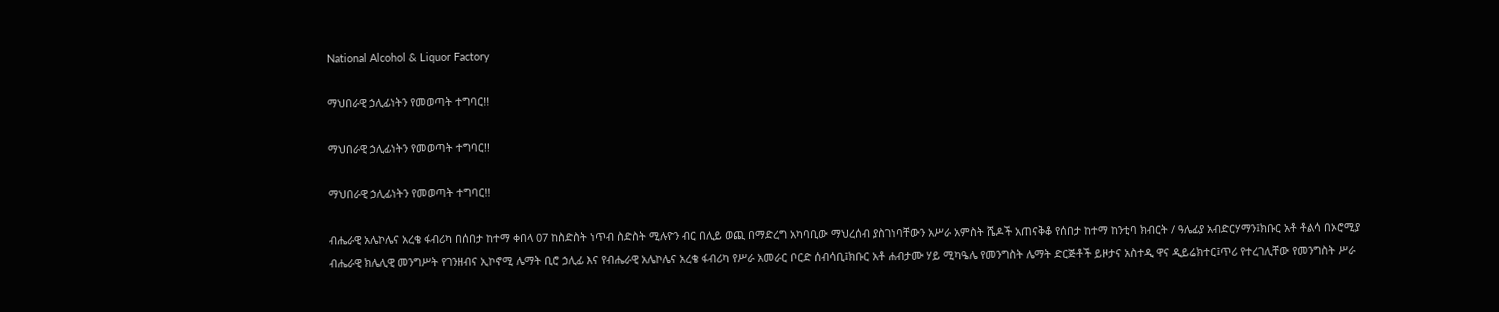National Alcohol & Liquor Factory

ማህበራዊ ኃሊፊነትን የመወጣት ተግባር!!

ማህበራዊ ኃሊፊነትን የመወጣት ተግባር!!

ማህበራዊ ኃሊፊነትን የመወጣት ተግባር!!

ብሔራዊ አሌኮሌና አረቄ ፋብሪካ በሰበታ ከተማ ቀበላ 07 ከስድስት ነጥብ ስድስት ሚሉዮን ብር በሊይ ወጪ በማድረግ አካባቢው ማህረሰብ ያስገነባቸውን አሥራ አምስት ሼዶች አጠናቅቆ የሰበታ ከተማ ከንቲባ ክብርት / ዓሌፊያ አብድርሃማን፤ክቡር አቶ ቶልሳ በኦሮሚያ ብሔራዊ ክሌሊዊ መንግሥት የገንዘብና ኢኮኖሚ ሌማት ቢሮ ኃሊፊ እና የብሔራዊ አሌኮሌና አረቄ ፋብሪካ የሥራ አመራር ቦርድ ሰብሳቢ፤ክቡር አቶ ሐብታሙ ሃይ ሚካዔሌ የመንግስት ሌማት ድርጅቶች ይዞታና አስተዲ ዋና ዲይሬክተር፤ጥሪ የተረገሊቸው የመንግስት ሥራ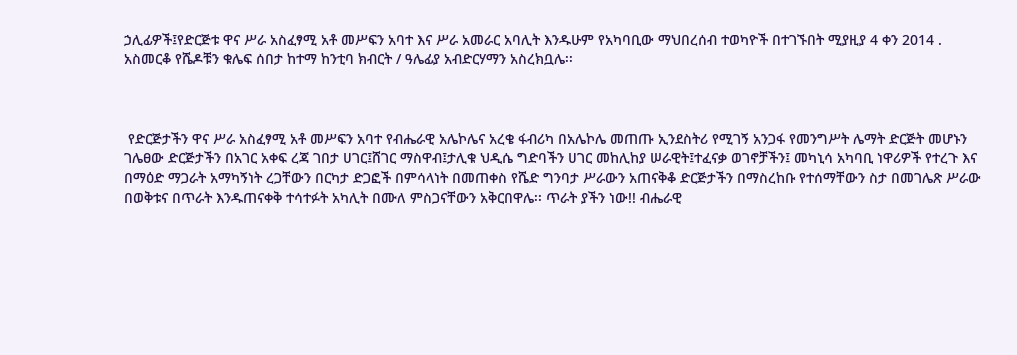ኃሊፊዎች፤የድርጅቱ ዋና ሥራ አስፈፃሚ አቶ መሥፍን አባተ እና ሥራ አመራር አባሊት እንዱሁም የአካባቢው ማህበረሰብ ተወካዮች በተገኙበት ሚያዚያ 4 ቀን 2014 . አስመርቆ የሼዶቹን ቁሌፍ ሰበታ ከተማ ከንቲባ ክብርት / ዓሌፊያ አብድርሃማን አስረክቧሌ፡፡



 የድርጅታችን ዋና ሥራ አስፈፃሚ አቶ መሥፍን አባተ የብሔራዊ አሌኮሌና አረቄ ፋብሪካ በአሌኮሌ መጠጡ ኢንደስትሪ የሚገኝ አንጋፋ የመንግሥት ሌማት ድርጅት መሆኑን ገሌፀው ድርጅታችን በአገር አቀፍ ረጃ ገበታ ሀገር፤ሸገር ማስዋብ፤ታሊቁ ህዲሴ ግድባችን ሀገር መከሊከያ ሠራዊት፤ተፈናቃ ወገኖቻችን፤ መካኒሳ አካባቢ ነዋሪዎች የተረጉ እና በማዕድ ማጋራት አማካኝነት ረጋቸውን በርካታ ድጋፎች በምሳላነት በመጠቀስ የሼድ ግንባታ ሥራውን አጠናቅቆ ድርጅታችን በማስረከቡ የተሰማቸውን ስታ በመገሌጽ ሥራው በወቅቱና በጥራት እንዱጠናቀቅ ተሳተፉት አካሊት በሙለ ምስጋናቸውን አቅርበዋሌ፡፡ ጥራት ያችን ነው!! ብሔራዊ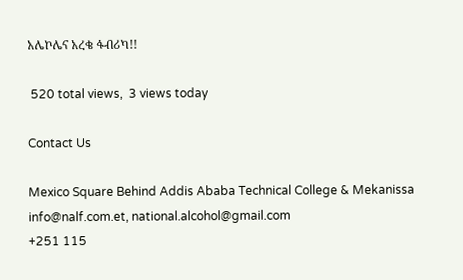አሌኮሌና አረቄ ፋብሪካ!!

 520 total views,  3 views today

Contact Us

Mexico Square Behind Addis Ababa Technical College & Mekanissa
info@nalf.com.et, national.alcohol@gmail.com
+251 115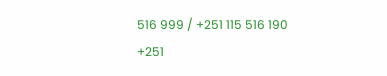516 999 / +251 115 516 190
+251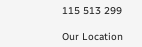115 513 299

Our Location